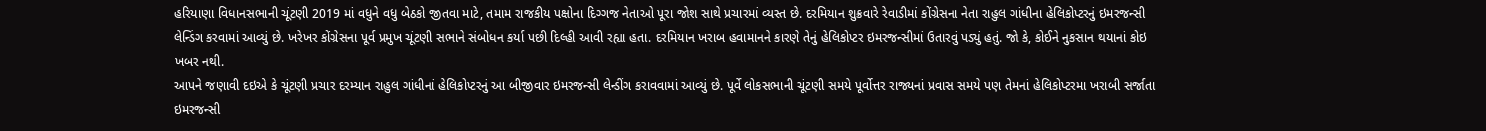હરિયાણા વિધાનસભાની ચૂંટણી 2019 માં વધુને વધુ બેઠકો જીતવા માટે, તમામ રાજકીય પક્ષોના દિગ્ગજ નેતાઓ પૂરા જોશ સાથે પ્રચારમાં વ્યસ્ત છે. દરમિયાન શુક્રવારે રેવાડીમાં કોંગ્રેસના નેતા રાહુલ ગાંધીના હેલિકોપ્ટરનું ઇમરજન્સી લેન્ડિંગ કરવામાં આવ્યું છે. ખરેખર કોંગ્રેસના પૂર્વ પ્રમુખ ચૂંટણી સભાને સંબોધન કર્યા પછી દિલ્હી આવી રહ્યા હતા. દરમિયાન ખરાબ હવામાનને કારણે તેનું હેલિકોપ્ટર ઇમરજન્સીમાં ઉતારવું પડ્યું હતું. જો કે, કોઈને નુકસાન થયાનાં કોઇ ખબર નથી.
આપને જણાવી દઇએ કે ચૂંટણી પ્રચાર દરમ્યાન રાહુલ ગાંધીનાં હેલિકોપ્ટરનું આ બીજીવાર ઇમરજન્સી લેન્ડીંગ કરાવવામાં આવ્યું છે. પૂર્વે લોકસભાની ચૂંટણી સમયે પૂર્વોત્તર રાજ્યનાં પ્રવાસ સમયે પણ તેમનાં હેલિકોપ્ટરમા ખરાબી સર્જાતા ઇમરજન્સી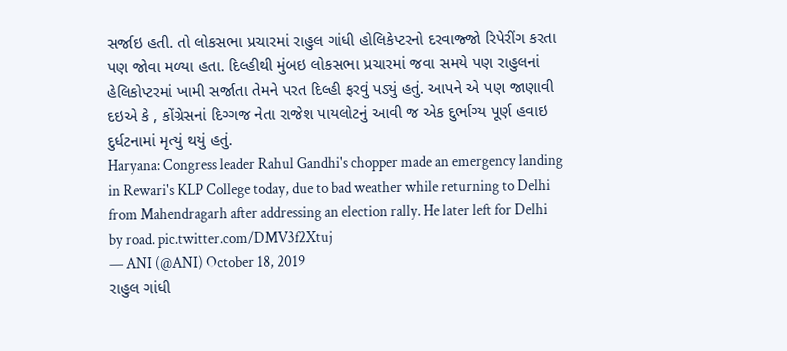સર્જાઇ હતી. તો લોકસભા પ્રચારમાં રાહુલ ગાંધી હોલિકેપ્ટરનો દરવાજ્જો રિપેરીંગ કરતા પણ જોવા મળ્યા હતા. દિલ્હીથી મુંબઇ લોકસભા પ્રચારમાં જવા સમયે પણ રાહુલનાં હેલિકોપ્ટરમાં ખામી સર્જાતા તેમને પરત દિલ્હી ફરવું પડ્યું હતું. આપને એ પણ જાણાવી દઇએ કે , કોંગ્રેસનાં દિગ્ગજ નેતા રાજેશ પાયલોટનું આવી જ એક દુર્ભાગ્ય પૂર્ણ હવાઇ દુર્ધટનામાં મૃત્યું થયું હતું.
Haryana: Congress leader Rahul Gandhi's chopper made an emergency landing in Rewari's KLP College today, due to bad weather while returning to Delhi from Mahendragarh after addressing an election rally. He later left for Delhi by road. pic.twitter.com/DMV3f2Xtuj
— ANI (@ANI) October 18, 2019
રાહુલ ગાંધી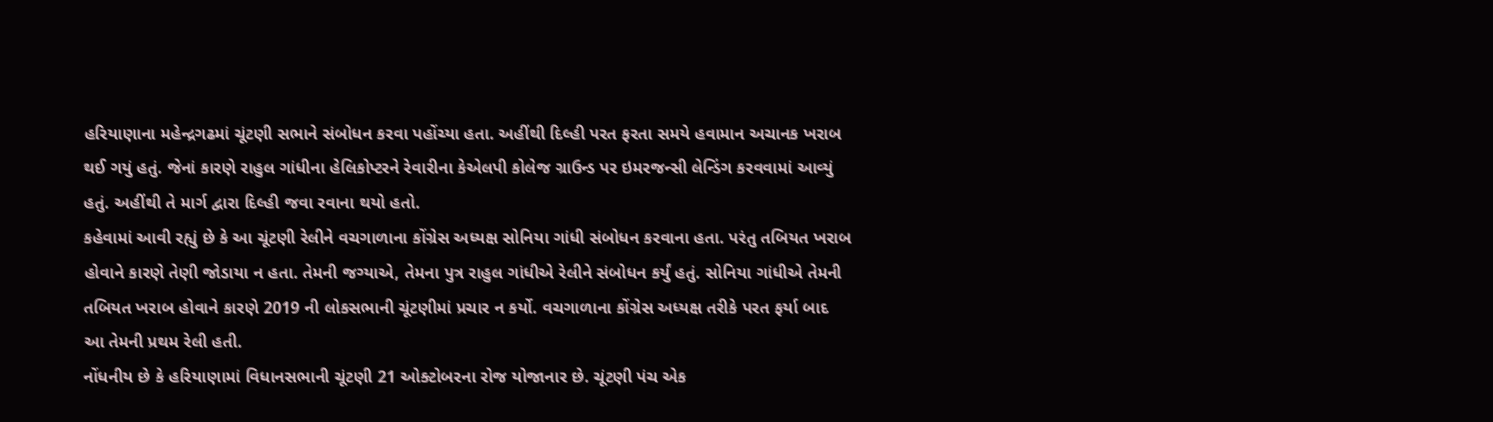હરિયાણાના મહેન્દ્રગઢમાં ચૂંટણી સભાને સંબોધન કરવા પહોંચ્યા હતા. અહીંથી દિલ્હી પરત ફરતા સમયે હવામાન અચાનક ખરાબ થઈ ગયું હતું. જેનાં કારણે રાહુલ ગાંધીના હેલિકોપ્ટરને રેવારીના કેએલપી કોલેજ ગ્રાઉન્ડ પર ઇમરજન્સી લેન્ડિંગ કરવવામાં આવ્યું હતું. અહીંથી તે માર્ગ દ્વારા દિલ્હી જવા રવાના થયો હતો.
કહેવામાં આવી રહ્યું છે કે આ ચૂંટણી રેલીને વચગાળાના કોંગ્રેસ અધ્યક્ષ સોનિયા ગાંધી સંબોધન કરવાના હતા. પરંતુ તબિયત ખરાબ હોવાને કારણે તેણી જોડાયા ન હતા. તેમની જગ્યાએ, તેમના પુત્ર રાહુલ ગાંધીએ રેલીને સંબોધન કર્યું હતું. સોનિયા ગાંધીએ તેમની તબિયત ખરાબ હોવાને કારણે 2019 ની લોકસભાની ચૂંટણીમાં પ્રચાર ન કર્યો. વચગાળાના કોંગ્રેસ અધ્યક્ષ તરીકે પરત ફર્યા બાદ આ તેમની પ્રથમ રેલી હતી.
નોંધનીય છે કે હરિયાણામાં વિધાનસભાની ચૂંટણી 21 ઓક્ટોબરના રોજ યોજાનાર છે. ચૂંટણી પંચ એક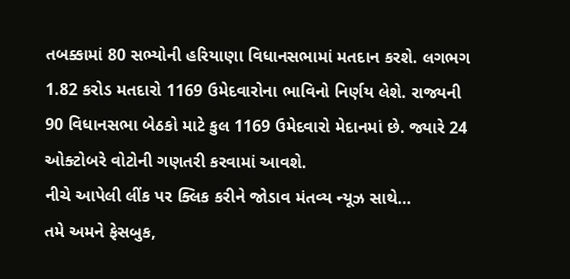તબક્કામાં 80 સભ્યોની હરિયાણા વિધાનસભામાં મતદાન કરશે. લગભગ 1.82 કરોડ મતદારો 1169 ઉમેદવારોના ભાવિનો નિર્ણય લેશે. રાજ્યની 90 વિધાનસભા બેઠકો માટે કુલ 1169 ઉમેદવારો મેદાનમાં છે. જ્યારે 24 ઓક્ટોબરે વોટોની ગણતરી કરવામાં આવશે.
નીચે આપેલી લીંક પર ક્લિક કરીને જોડાવ મંતવ્ય ન્યૂઝ સાથે…
તમે અમને ફેસબુક,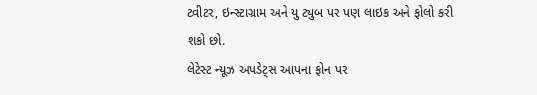ટ્વીટર, ઇન્સ્ટાગ્રામ અને યુ ટ્યુબ પર પણ લાઇક અને ફોલો કરી શકો છો.
લેટેસ્ટ ન્યૂઝ અપડેટ્સ આપના ફોન પર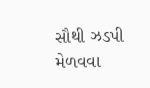સૌથી ઝડપી મેળવવા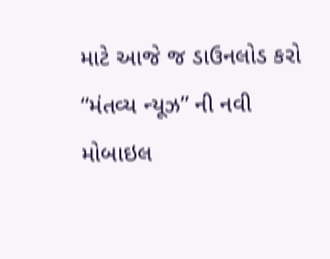માટે આજે જ ડાઉનલોડ કરો “મંતવ્ય ન્યૂઝ” ની નવી મોબાઇલ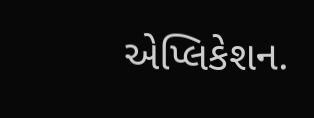એપ્લિકેશન.